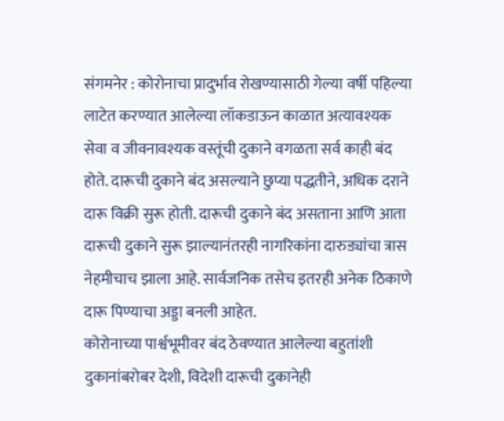संगमनेर : कोरोनाचा प्रादुर्भाव रोखण्यासाठी गेल्या वर्षी पहिल्या लाटेत करण्यात आलेल्या लॉकडाऊन काळात अत्यावश्यक सेवा व जीवनावश्यक वस्तूंची दुकाने वगळता सर्व काही बंद होते. दारूची दुकाने बंद असल्याने छुप्या पद्धतीने, अधिक दराने दारू विक्री सुरू होती. दारूची दुकाने बंद असताना आणि आता दारूची दुकाने सुरू झाल्यानंतरही नागरिकांना दारुड्यांचा त्रास नेहमीचाच झाला आहे. सार्वजनिक तसेच इतरही अनेक ठिकाणे दारू पिण्याचा अड्डा बनली आहेत.
कोरोनाच्या पार्श्वभूमीवर बंद ठेवण्यात आलेल्या बहुतांशी दुकानांबरोबर देशी, विदेशी दारूची दुकानेही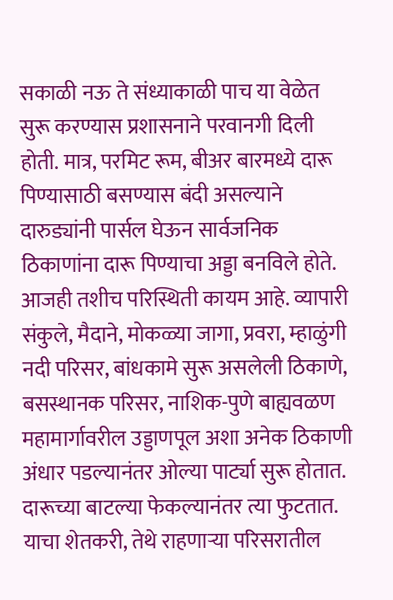सकाळी नऊ ते संध्याकाळी पाच या वेळेत सुरू करण्यास प्रशासनाने परवानगी दिली होती. मात्र, परमिट रूम, बीअर बारमध्ये दारू पिण्यासाठी बसण्यास बंदी असल्याने दारुड्यांनी पार्सल घेऊन सार्वजनिक ठिकाणांना दारू पिण्याचा अड्डा बनविले होते. आजही तशीच परिस्थिती कायम आहे. व्यापारी संकुले, मैदाने, मोकळ्या जागा, प्रवरा, म्हाळुंगी नदी परिसर, बांधकामे सुरू असलेली ठिकाणे, बसस्थानक परिसर, नाशिक-पुणे बाह्यवळण महामार्गावरील उड्डाणपूल अशा अनेक ठिकाणी अंधार पडल्यानंतर ओल्या पार्ट्या सुरू होतात. दारूच्या बाटल्या फेकल्यानंतर त्या फुटतात. याचा शेतकरी, तेथे राहणाऱ्या परिसरातील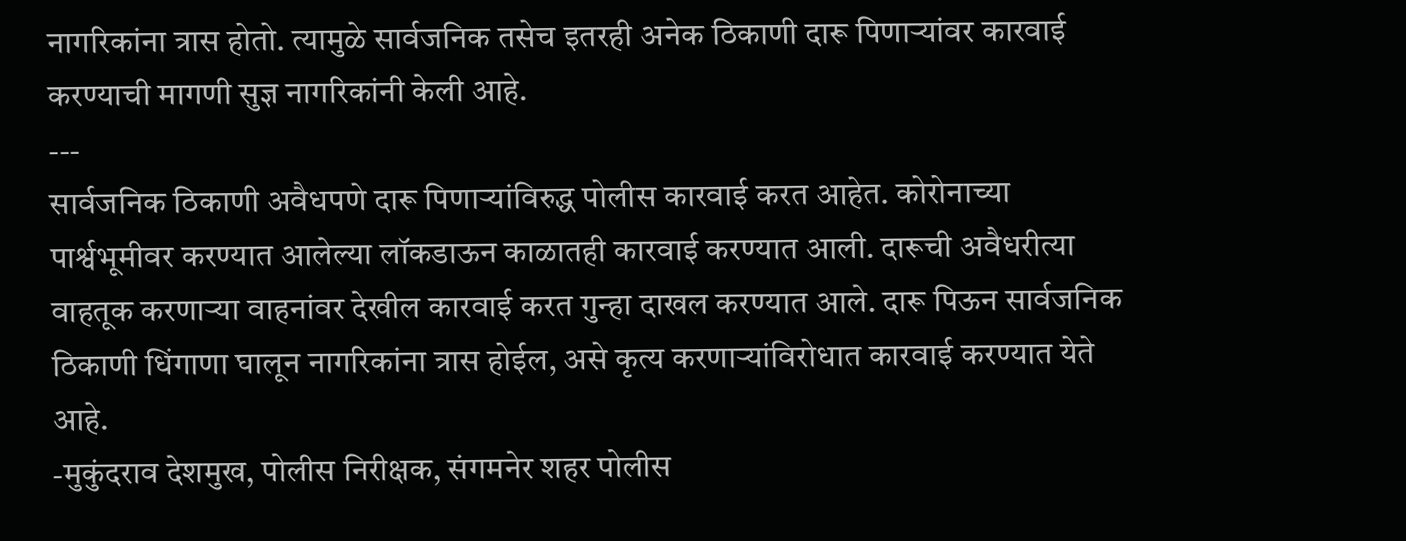नागरिकांना त्रास होतो. त्यामुळे सार्वजनिक तसेच इतरही अनेक ठिकाणी दारू पिणाऱ्यांवर कारवाई करण्याची मागणी सुज्ञ नागरिकांनी केली आहे.
---
सार्वजनिक ठिकाणी अवैधपणे दारू पिणाऱ्यांविरुद्ध पोलीस कारवाई करत आहेत. कोरोनाच्या पार्श्वभूमीवर करण्यात आलेल्या लॉकडाऊन काळातही कारवाई करण्यात आली. दारूची अवैधरीत्या वाहतूक करणाऱ्या वाहनांवर देखील कारवाई करत गुन्हा दाखल करण्यात आले. दारू पिऊन सार्वजनिक ठिकाणी धिंगाणा घालून नागरिकांना त्रास होईल, असे कृत्य करणाऱ्यांविरोधात कारवाई करण्यात येते आहे.
-मुकुंदराव देशमुख, पोलीस निरीक्षक, संगमनेर शहर पोलीस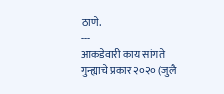ठाणे.
---
आकडेवारी काय सांगते
गुन्ह्याचे प्रकार २०२० (जुलै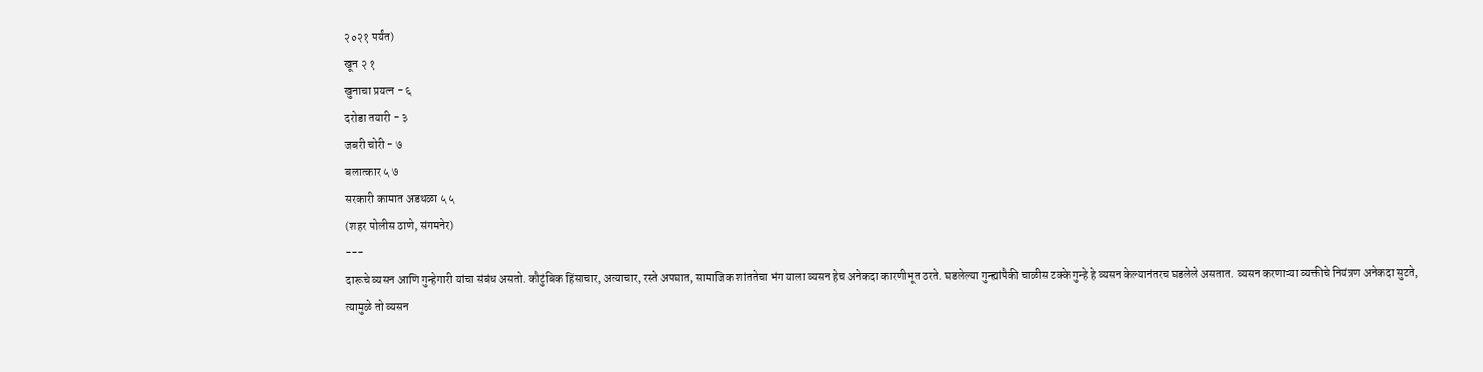२०२१ पर्यंत)
खून २ १
खुनाचा प्रयत्न - ६
दरोडा तयारी - ३
जबरी चोरी - ७
बलात्कार ५ ७
सरकारी कामात अडथळा ५ ५
(शहर पोलीस ठाणे, संगमनेर)
---
दारूचे व्यसन आणि गुन्हेगारी यांचा संबंध असतो. कौटुंबिक हिंसाचार, अत्याचार, रस्ते अपघात, सामाजिक शांततेचा भंग याला व्यसन हेच अनेकदा कारणीभूत ठरते. घडलेल्या गुन्ह्यांपैकी चाळीस टक्के गुन्हे हे व्यसन केल्यानंतरच घडलेले असतात. व्यसन करणाऱ्या व्यक्तीचे नियंत्रण अनेकदा सुटते, त्यामुळे तो व्यसन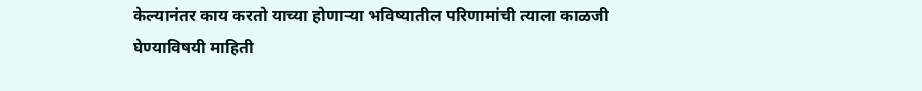केल्यानंतर काय करतो याच्या होणाऱ्या भविष्यातील परिणामांची त्याला काळजी घेण्याविषयी माहिती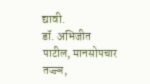द्यावी.
डॉ. अभिजीत पाटील, मानसोपचार तज्ज्ञ,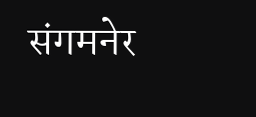संगमनेर